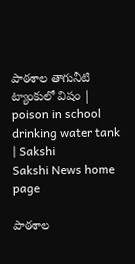పాఠశాల తాగునీటి ట్యాంకులో విషం | poison in school drinking water tank | Sakshi
Sakshi News home page

పాఠశాల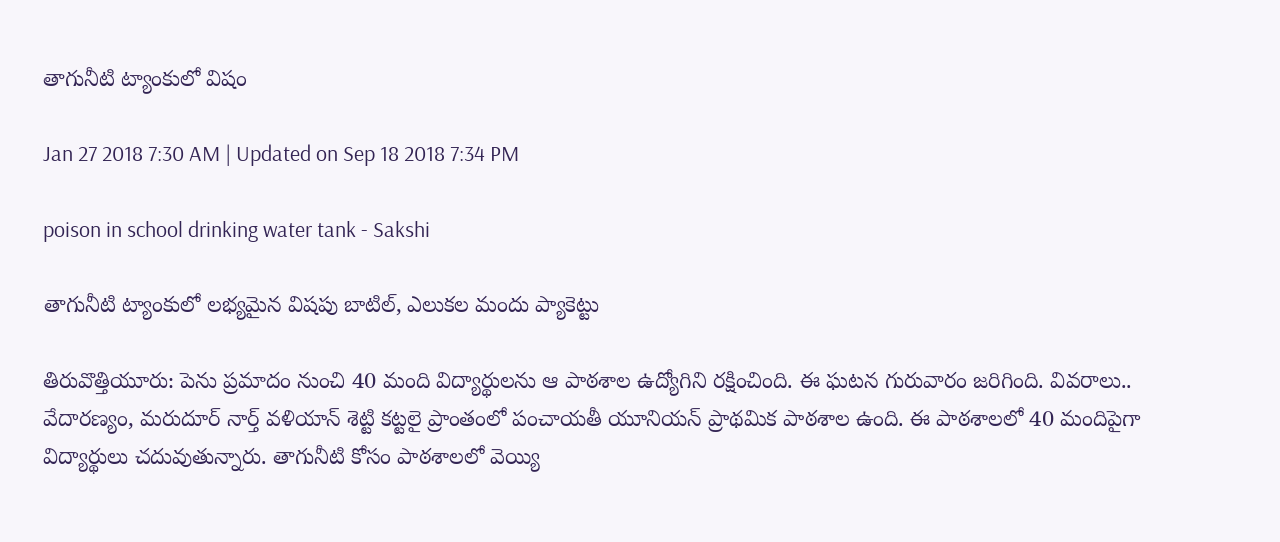తాగునీటి ట్యాంకులో విషం

Jan 27 2018 7:30 AM | Updated on Sep 18 2018 7:34 PM

poison in school drinking water tank - Sakshi

తాగునీటి ట్యాంకులో లభ్యమైన విషపు బాటిల్, ఎలుకల మందు ప్యాకెట్టు

తిరువొత్తియూరు: పెను ప్రమాదం నుంచి 40 మంది విద్యార్థులను ఆ పాఠశాల ఉద్యోగిని రక్షించింది. ఈ ఘటన గురువారం జరిగింది. వివరాలు.. వేదారణ్యం, మరుదూర్‌ నార్త్‌ వళియాన్‌ శెట్టి కట్టలై ప్రాంతంలో పంచాయతీ యూనియన్‌ ప్రాథమిక పాఠశాల ఉంది. ఈ పాఠశాలలో 40 మందిపైగా విద్యార్థులు చదువుతున్నారు. తాగునీటి కోసం పాఠశాలలో వెయ్యి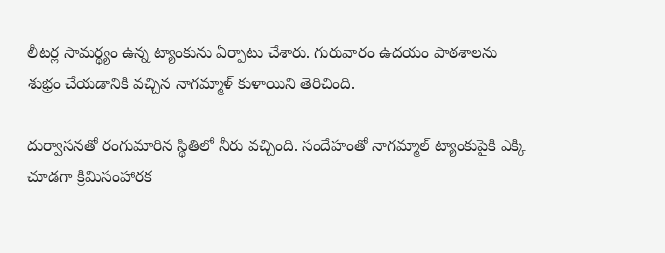లీటర్ల సామర్థ్యం ఉన్న ట్యాంకును ఏర్పాటు చేశారు. గురువారం ఉదయం పాఠశాలను శుభ్రం చేయడానికి వచ్చిన నాగమ్మాళ్‌ కుళాయిని తెరిచింది.

దుర్వాసనతో రంగుమారిన స్థితిలో నీరు వచ్చింది. సందేహంతో నాగమ్మాల్‌ ట్యాంకుపైకి ఎక్కి చూడగా క్రిమిసంహారక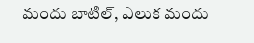మందు బాటిల్, ఎలుక మందు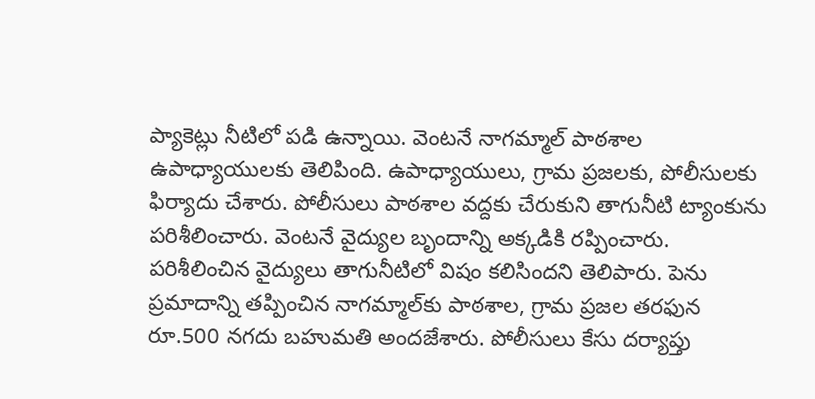ప్యాకెట్లు నీటిలో పడి ఉన్నాయి. వెంటనే నాగమ్మాల్‌ పాఠశాల ఉపాధ్యాయులకు తెలిపింది. ఉపాధ్యాయులు, గ్రామ ప్రజలకు, పోలీసులకు ఫిర్యాదు చేశారు. పోలీసులు పాఠశాల వద్దకు చేరుకుని తాగునీటి ట్యాంకును పరిశీలించారు. వెంటనే వైద్యుల బృందాన్ని అక్కడికి రప్పించారు. పరిశీలించిన వైద్యులు తాగునీటిలో విషం కలిసిందని తెలిపారు. పెను ప్రమాదాన్ని తప్పించిన నాగమ్మాల్‌కు పాఠశాల, గ్రామ ప్రజల తరఫున రూ.500 నగదు బహుమతి అందజేశారు. పోలీసులు కేసు దర్యాప్తు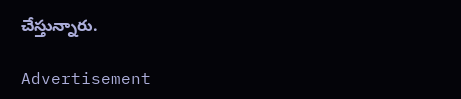చేస్తున్నారు.

Advertisement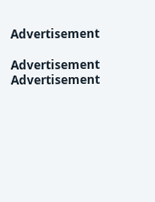Advertisement

Advertisement
Advertisement